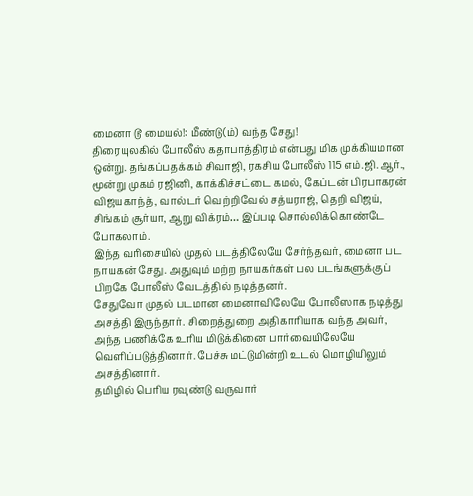மைனா டூ மையல்!: மீண்டு(ம்) வந்த சேது!
திரையுலகில் போலீஸ் கதாபாத்திரம் என்பது மிக முக்கியமான ஒன்று. தங்கப்பதக்கம் சிவாஜி, ரகசிய போலீஸ் 115 எம்.ஜி.ஆர்., மூன்று முகம் ரஜினி, காக்கிச்சட்டை கமல், கேப்டன் பிரபாகரன் விஜயகாந்த், வால்டர் வெற்றிவேல் சத்யராஜ், தெறி விஜய், சிங்கம் சூர்யா, ஆறு விக்ரம்… இப்படி சொல்லிக்கொண்டே போகலாம்.
இந்த வரிசையில் முதல் படத்திலேயே சேர்ந்தவர், மைனா பட நாயகன் சேது. அதுவும் மற்ற நாயகர்கள் பல படங்களுக்குப் பிறகே போலீஸ் வேடத்தில் நடித்தனர்.
சேதுவோ முதல் படமான மைனாவிலேயே போலீஸாக நடித்து அசத்தி இருந்தார். சிறைத்துறை அதிகாரியாக வந்த அவர், அந்த பணிக்கே உரிய மிடுக்கினை பார்வையிலேயே வெளிப்படுத்தினார். பேச்சு மட்டுமின்றி உடல் மொழியிலும் அசத்தினார்.
தமிழில் பெரிய ரவுண்டு வருவார்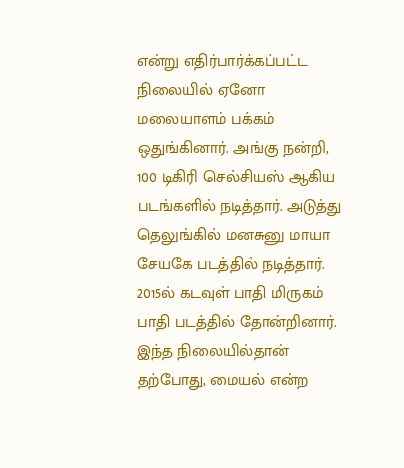என்று எதிர்பார்க்கப்பட்ட நிலையில் ஏனோ மலையாளம் பக்கம் ஒதுங்கினார். அங்கு நன்றி, 100 டிகிரி செல்சியஸ் ஆகிய படங்களில் நடித்தார். அடுத்து தெலுங்கில் மனசுனு மாயா சேயகே படத்தில் நடித்தார்.
2015ல் கடவுள் பாதி மிருகம் பாதி படத்தில் தோன்றினார்.
இந்த நிலையில்தான் தற்போது, மையல் என்ற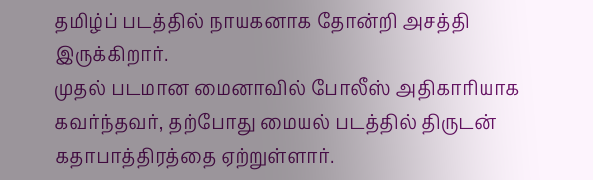தமிழ்ப் படத்தில் நாயகனாக தோன்றி அசத்தி இருக்கிறார்.
முதல் படமான மைனாவில் போலீஸ் அதிகாரியாக கவர்ந்தவர், தற்போது மையல் படத்தில் திருடன் கதாபாத்திரத்தை ஏற்றுள்ளார்.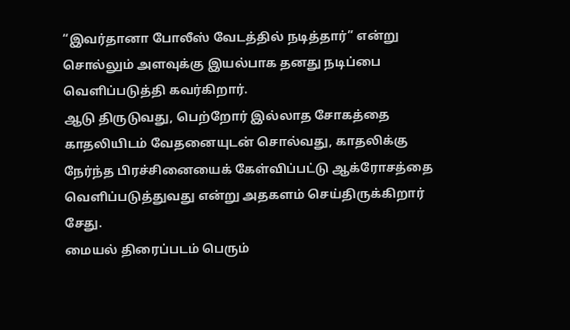“இவர்தானா போலீஸ் வேடத்தில் நடித்தார்” என்று சொல்லும் அளவுக்கு இயல்பாக தனது நடிப்பை வெளிப்படுத்தி கவர்கிறார்.
ஆடு திருடுவது, பெற்றோர் இல்லாத சோகத்தை காதலியிடம் வேதனையுடன் சொல்வது, காதலிக்கு நேர்ந்த பிரச்சினையைக் கேள்விப்பட்டு ஆக்ரோசத்தை வெளிப்படுத்துவது என்று அதகளம் செய்திருக்கிறார் சேது.
மையல் திரைப்படம் பெரும்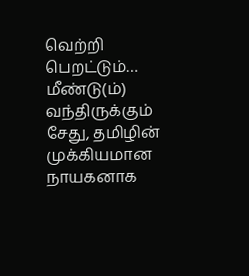வெற்றி பெறட்டும்… மீண்டு(ம்) வந்திருக்கும் சேது, தமிழின் முக்கியமான நாயகனாக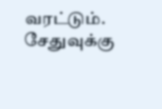வரட்டும்.
சேதுவுக்கு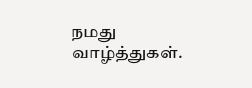நமது வாழ்த்துகள்.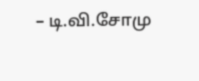– டி.வி.சோமு